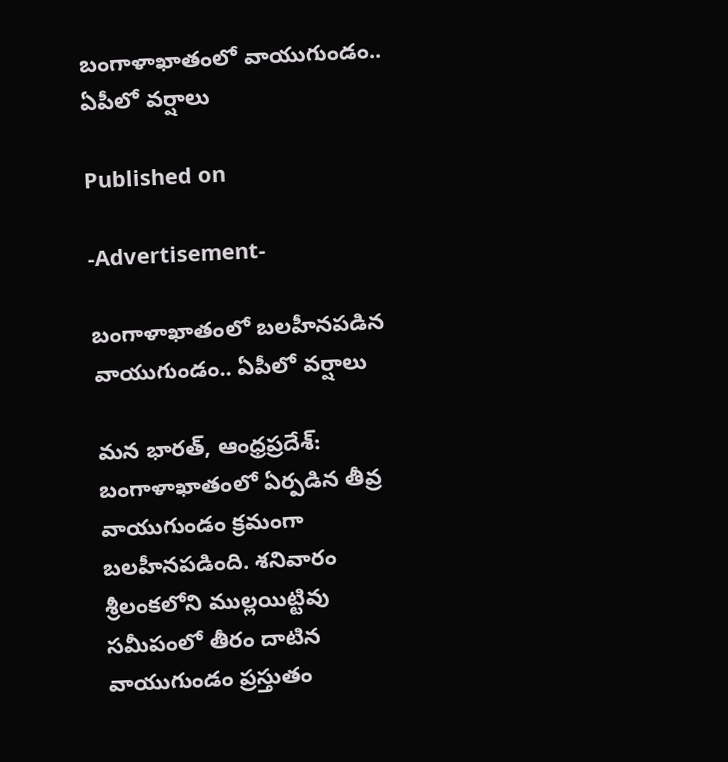బంగాళాఖాతంలో వాయుగుండం.. ఏపీలో వర్షాలు

Published on

-Advertisement-

బంగాళాఖాతంలో బలహీనపడిన వాయుగుండం.. ఏపీలో వర్షాలు

మన భారత్, ఆంధ్రప్రదేశ్: బంగాళాఖాతంలో ఏర్పడిన తీవ్ర వాయుగుండం క్రమంగా బలహీనపడింది. శనివారం శ్రీలంకలోని ముల్లయిట్టివు సమీపంలో తీరం దాటిన వాయుగుండం ప్రస్తుతం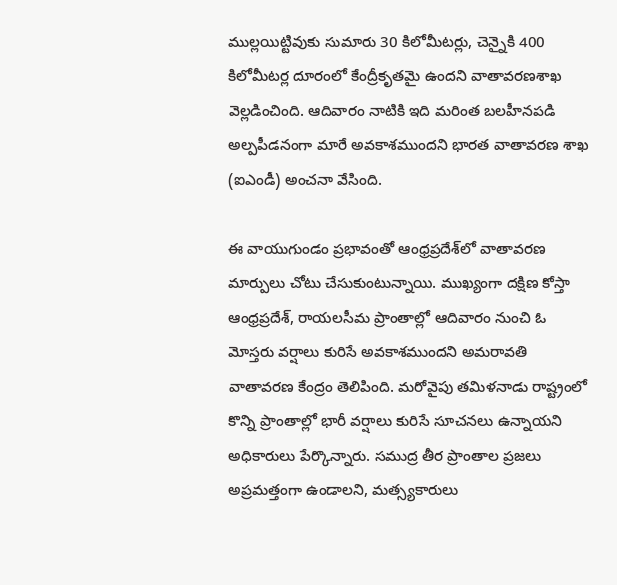ముల్లయిట్టివుకు సుమారు 30 కిలోమీటర్లు, చెన్నైకి 400 కిలోమీటర్ల దూరంలో కేంద్రీకృతమై ఉందని వాతావరణశాఖ వెల్లడించింది. ఆదివారం నాటికి ఇది మరింత బలహీనపడి అల్పపీడనంగా మారే అవకాశముందని భారత వాతావరణ శాఖ (ఐఎండీ) అంచనా వేసింది.

ఈ వాయుగుండం ప్రభావంతో ఆంధ్రప్రదేశ్‌లో వాతావరణ మార్పులు చోటు చేసుకుంటున్నాయి. ముఖ్యంగా దక్షిణ కోస్తా ఆంధ్రప్రదేశ్, రాయలసీమ ప్రాంతాల్లో ఆదివారం నుంచి ఓ మోస్తరు వర్షాలు కురిసే అవకాశముందని అమరావతి వాతావరణ కేంద్రం తెలిపింది. మరోవైపు తమిళనాడు రాష్ట్రంలో కొన్ని ప్రాంతాల్లో భారీ వర్షాలు కురిసే సూచనలు ఉన్నాయని అధికారులు పేర్కొన్నారు. సముద్ర తీర ప్రాంతాల ప్రజలు అప్రమత్తంగా ఉండాలని, మత్స్యకారులు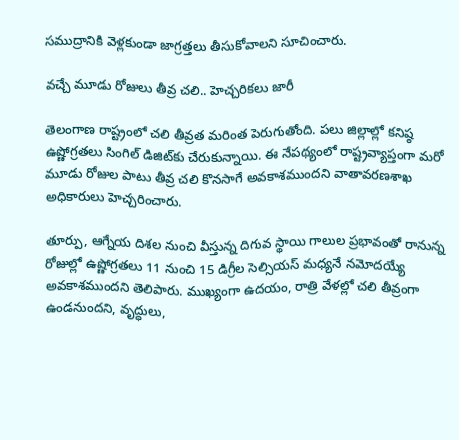సముద్రానికి వెళ్లకుండా జాగ్రత్తలు తీసుకోవాలని సూచించారు.

వచ్చే మూడు రోజులు తీవ్ర చలి.. హెచ్చరికలు జారీ

తెలంగాణ రాష్ట్రంలో చలి తీవ్రత మరింత పెరుగుతోంది. పలు జిల్లాల్లో కనిష్ఠ ఉష్ణోగ్రతలు సింగిల్ డిజిట్‌కు చేరుకున్నాయి. ఈ నేపథ్యంలో రాష్ట్రవ్యాప్తంగా మరో మూడు రోజుల పాటు తీవ్ర చలి కొనసాగే అవకాశముందని వాతావరణశాఖ అధికారులు హెచ్చరించారు.

తూర్పు, ఆగ్నేయ దిశల నుంచి వీస్తున్న దిగువ స్థాయి గాలుల ప్రభావంతో రానున్న రోజుల్లో ఉష్ణోగ్రతలు 11 నుంచి 15 డిగ్రీల సెల్సియస్ మధ్యనే నమోదయ్యే అవకాశముందని తెలిపారు. ముఖ్యంగా ఉదయం, రాత్రి వేళల్లో చలి తీవ్రంగా ఉండనుందని, వృద్ధులు,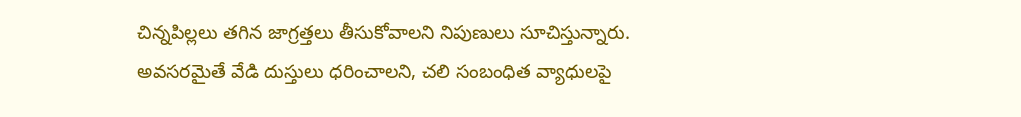చిన్నపిల్లలు తగిన జాగ్రత్తలు తీసుకోవాలని నిపుణులు సూచిస్తున్నారు. అవసరమైతే వేడి దుస్తులు ధరించాలని, చలి సంబంధిత వ్యాధులపై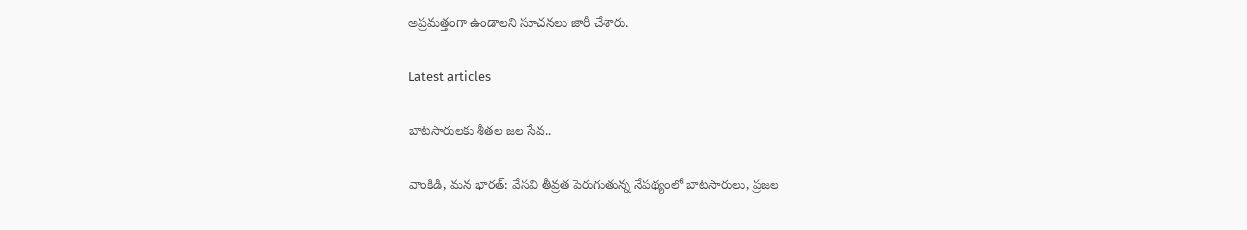అప్రమత్తంగా ఉండాలని సూచనలు జారీ చేశారు.

Latest articles

బాటసారులకు శీతల జల సేవ..

వాంకిడి, మన భారత్: వేసవి తీవ్రత పెరుగుతున్న నేపథ్యంలో బాటసారులు, ప్రజల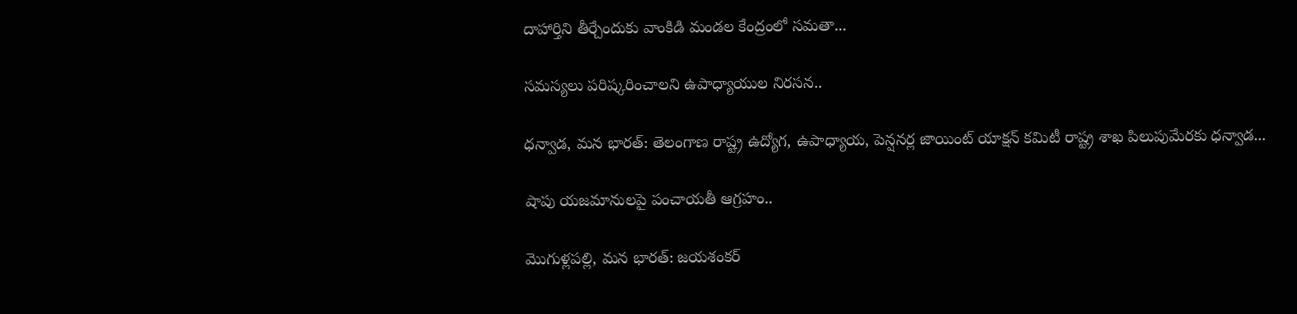దాహార్తిని తీర్చేందుకు వాంకిడి మండల కేంద్రంలో సమతా...

సమస్యలు పరిష్కరించాలని ఉపాధ్యాయుల నిరసన..

ధన్వాడ, మన భారత్: తెలంగాణ రాష్ట్ర ఉద్యోగ, ఉపాధ్యాయ, పెన్షనర్ల జాయింట్ యాక్షన్ కమిటీ రాష్ట్ర శాఖ పిలుపుమేరకు ధన్వాడ...

షాపు యజమానులపై పంచాయతీ ఆగ్రహం..

మొగుళ్లపల్లి, మన భారత్: జయశంకర్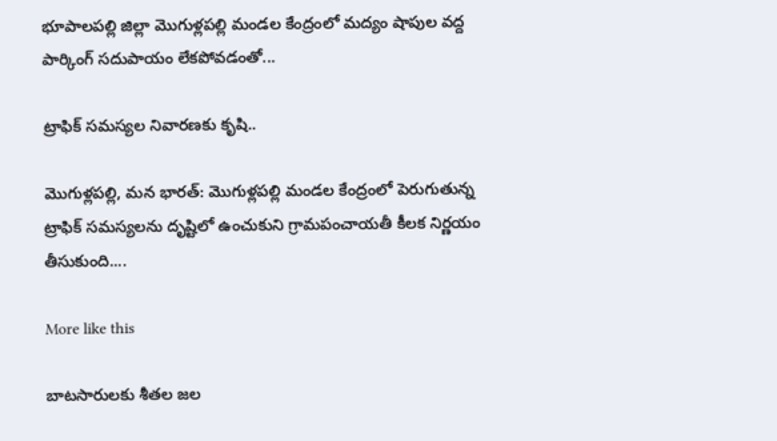భూపాలపల్లి జిల్లా మొగుళ్లపల్లి మండల కేంద్రంలో మద్యం షాపుల వద్ద పార్కింగ్ సదుపాయం లేకపోవడంతో...

ట్రాఫిక్ సమస్యల నివారణకు కృషి..

మొగుళ్లపల్లి, మన భారత్: మొగుళ్లపల్లి మండల కేంద్రంలో పెరుగుతున్న ట్రాఫిక్ సమస్యలను దృష్టిలో ఉంచుకుని గ్రామపంచాయతీ కీలక నిర్ణయం తీసుకుంది....

More like this

బాటసారులకు శీతల జల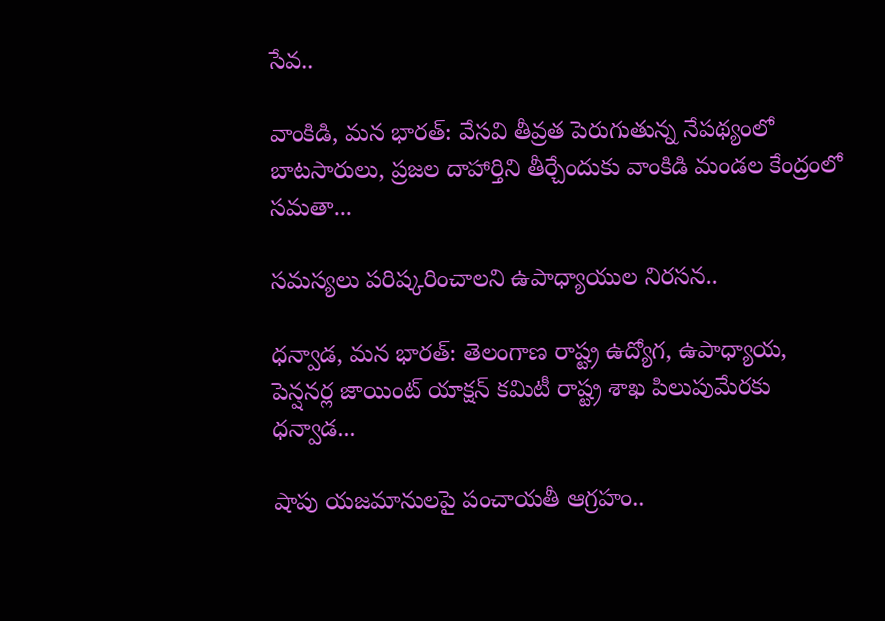సేవ..

వాంకిడి, మన భారత్: వేసవి తీవ్రత పెరుగుతున్న నేపథ్యంలో బాటసారులు, ప్రజల దాహార్తిని తీర్చేందుకు వాంకిడి మండల కేంద్రంలో సమతా...

సమస్యలు పరిష్కరించాలని ఉపాధ్యాయుల నిరసన..

ధన్వాడ, మన భారత్: తెలంగాణ రాష్ట్ర ఉద్యోగ, ఉపాధ్యాయ, పెన్షనర్ల జాయింట్ యాక్షన్ కమిటీ రాష్ట్ర శాఖ పిలుపుమేరకు ధన్వాడ...

షాపు యజమానులపై పంచాయతీ ఆగ్రహం..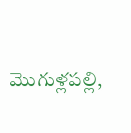మొగుళ్లపల్లి,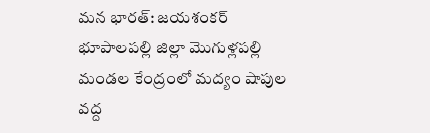మన భారత్: జయశంకర్ భూపాలపల్లి జిల్లా మొగుళ్లపల్లి మండల కేంద్రంలో మద్యం షాపుల వద్ద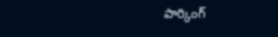పార్కింగ్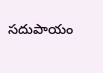సదుపాయం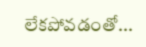లేకపోవడంతో...